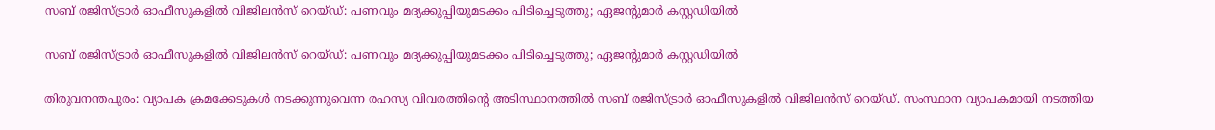സബ് രജിസ്ട്രാര്‍ ഓഫീസുകളില്‍ വിജിലന്‍സ് റെയ്ഡ്: പണവും മദ്യക്കുപ്പിയുമടക്കം പിടിച്ചെടുത്തു; ഏജന്റുമാര്‍ കസ്റ്റഡിയിൽ

സബ് രജിസ്ട്രാര്‍ ഓഫീസുകളില്‍ വിജിലന്‍സ് റെയ്ഡ്: പണവും മദ്യക്കുപ്പിയുമടക്കം പിടിച്ചെടുത്തു; ഏജന്റുമാര്‍ കസ്റ്റഡിയിൽ

തിരുവനന്തപുരം: വ്യാപക ക്രമക്കേടുകൾ നടക്കുന്നുവെന്ന രഹസ്യ വിവരത്തിന്റെ അടിസ്ഥാനത്തിൽ സബ് രജിസ്ട്രാര്‍ ഓഫീസുകളില്‍ വിജിലന്‍സ് റെയ്ഡ്. സംസ്ഥാന വ്യാപകമായി നടത്തിയ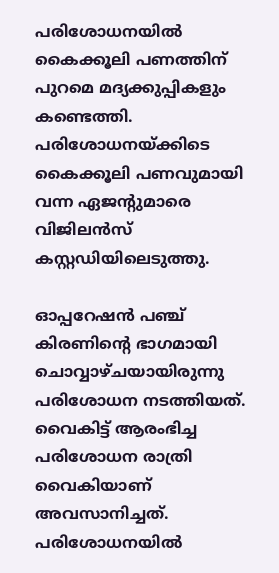പരിശോധനയില്‍ കൈക്കൂലി പണത്തിന് പുറമെ മദ്യക്കുപ്പികളും കണ്ടെത്തി. പരിശോധനയ്ക്കിടെ കൈക്കൂലി പണവുമായി വന്ന ഏജന്റുമാരെ വിജിലന്‍സ് കസ്റ്റഡിയിലെടുത്തു.

ഓപ്പറേഷന്‍ പഞ്ച് കിരണിന്റെ ഭാഗമായി ചൊവ്വാഴ്ചയായിരുന്നു പരിശോധന നടത്തിയത്. വൈകിട്ട് ആരംഭിച്ച പരിശോധന രാത്രി വൈകിയാണ് അവസാനിച്ചത്. പരിശോധനയില്‍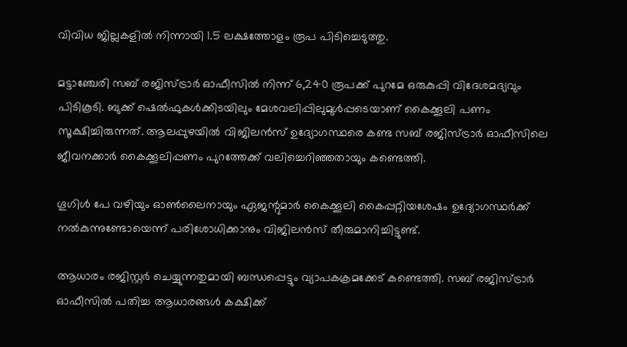വിവിധ ജില്ലകളില്‍ നിന്നായി 1.5 ലക്ഷത്തോളം രൂപ പിടിച്ചെടുത്തു.

മട്ടാഞ്ചേരി സബ് രജിസ്ട്രാര്‍ ഓഫീസില്‍ നിന്ന് 6,240 രൂപക്ക് പുറമേ ഒരുകുപ്പി വിദേശമദ്യവും പിടികൂടി. ബുക്ക് ഷെല്‍ഫുകള്‍ക്കിടയിലും മേശവലിപ്പിലുമുള്‍പ്പടെയാണ് കൈക്കൂലി പണം സൂക്ഷിച്ചിരുന്നത്. ആലപ്പുഴയില്‍ വിജിലന്‍സ് ഉദ്യോഗസ്ഥരെ കണ്ട സബ് രജിസ്ട്രാര്‍ ഓഫീസിലെ ജീവനക്കാര്‍ കൈക്കൂലിപ്പണം പുറത്തേക്ക് വലിച്ചെറിഞ്ഞതായും കണ്ടെത്തി.

ഗൂഗിള്‍ പേ വഴിയും ഓണ്‍ലൈനായും ഏജന്റുമാര്‍ കൈക്കൂലി കൈപ്പറ്റിയശേഷം ഉദ്യോഗസ്ഥര്‍ക്ക് നല്‍കുന്നുണ്ടോയെന്ന് പരിശോധിക്കാനും വിജിലന്‍സ് തീരുമാനിച്ചിട്ടുണ്ട്.

ആധാരം രജിസ്റ്റര്‍ ചെയ്യുന്നതുമായി ബന്ധപ്പെട്ടും വ്യാപകക്രമക്കേട് കണ്ടെത്തി. സബ് രജിസ്ട്രാര്‍ ഓഫീസില്‍ പതിച്ച ആധാരങ്ങള്‍ കക്ഷിക്ക്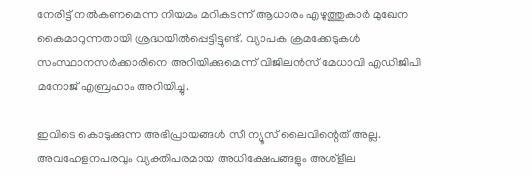നേരിട്ട് നല്‍കണമെന്ന നിയമം മറികടന്ന് ആധാരം എഴുത്തുകാര്‍ മുഖേന കൈമാറുന്നതായി ശ്രദ്ധയില്‍പ്പെട്ടിട്ടുണ്ട്. വ്യാപക ക്രമക്കേടുകള്‍ സംസ്ഥാനസര്‍ക്കാരിനെ അറിയിക്കുമെന്ന് വിജിലന്‍സ് മേധാവി എഡിജിപി മനോജ് എബ്രഹാം അറിയിച്ചു.

ഇവിടെ കൊടുക്കുന്ന അഭിപ്രായങ്ങള്‍ സീ ന്യൂസ് ലൈവിന്റെത് അല്ല. അവഹേളനപരവും വ്യക്തിപരമായ അധിക്ഷേപങ്ങളും അശ്‌ളീല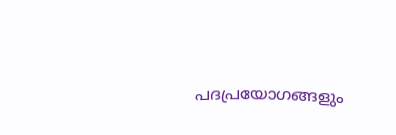പദപ്രയോഗങ്ങളും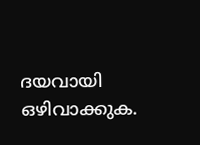ദയവായി ഒഴിവാക്കുക.